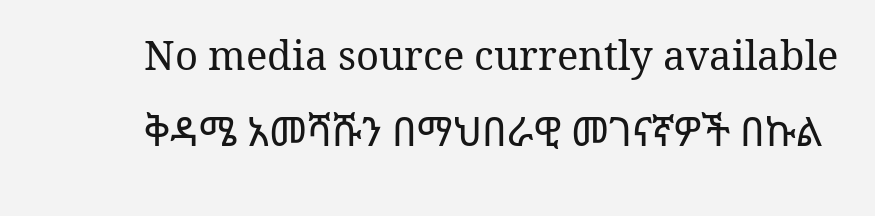No media source currently available
ቅዳሜ አመሻሹን በማህበራዊ መገናኛዎች በኩል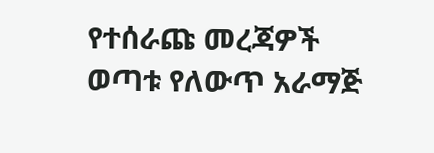የተሰራጩ መረጃዎች ወጣቱ የለውጥ አራማጅ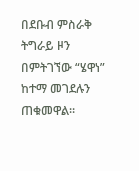በደቡብ ምስራቅ ትግራይ ዞን በምትገኘው “ሄዋነ” ከተማ መገደሉን ጠቁመዋል።